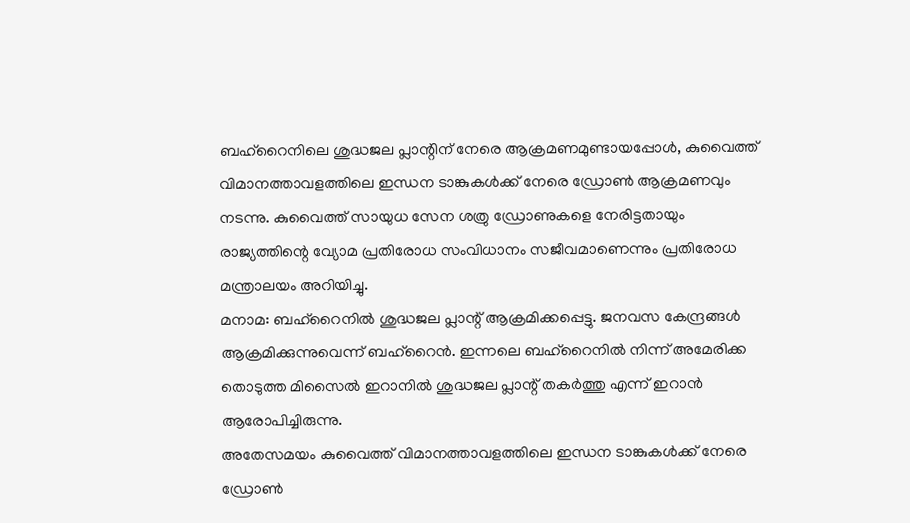ബഹ്റൈനിലെ ശുദ്ധജല പ്ലാന്റിന് നേരെ ആക്രമണമുണ്ടായപ്പോൾ, കുവൈത്ത് വിമാനത്താവളത്തിലെ ഇന്ധന ടാങ്കുകൾക്ക് നേരെ ഡ്രോൺ ആക്രമണവും നടന്നു. കുവൈത്ത് സായുധ സേന ശത്രു ഡ്രോണുകളെ നേരിട്ടതായും രാജ്യത്തിന്റെ വ്യോമ പ്രതിരോധ സംവിധാനം സജീവമാണെന്നും പ്രതിരോധ മന്ത്രാലയം അറിയിച്ചു.
മനാമ: ബഹ്റൈനിൽ ശുദ്ധജല പ്ലാന്റ് ആക്രമിക്കപ്പെട്ടു. ജനവസ കേന്ദ്രങ്ങൾ ആക്രമിക്കുന്നുവെന്ന് ബഹ്റൈൻ. ഇന്നലെ ബഹ്റൈനിൽ നിന്ന് അമേരിക്ക തൊടുത്ത മിസൈൽ ഇറാനിൽ ശുദ്ധജല പ്ലാന്റ് തകർത്തു എന്ന് ഇറാൻ ആരോപിച്ചിരുന്നു.
അതേസമയം കുവൈത്ത് വിമാനത്താവളത്തിലെ ഇന്ധന ടാങ്കുകൾക്ക് നേരെ ഡ്രോൺ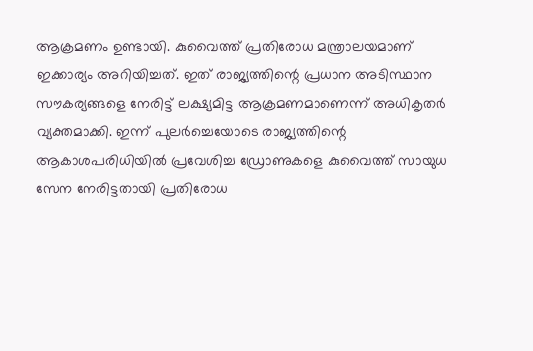ആക്രമണം ഉണ്ടായി. കുവൈത്ത് പ്രതിരോധ മന്ത്രാലയമാണ് ഇക്കാര്യം അറിയിച്ചത്. ഇത് രാജ്യത്തിന്റെ പ്രധാന അടിസ്ഥാന സൗകര്യങ്ങളെ നേരിട്ട് ലക്ഷ്യമിട്ട ആക്രമണമാണെന്ന് അധികൃതർ വ്യക്തമാക്കി. ഇന്ന് പുലർച്ചെയോടെ രാജ്യത്തിന്റെ ആകാശപരിധിയിൽ പ്രവേശിച്ച ഡ്രോണുകളെ കുവൈത്ത് സായുധ സേന നേരിട്ടതായി പ്രതിരോധ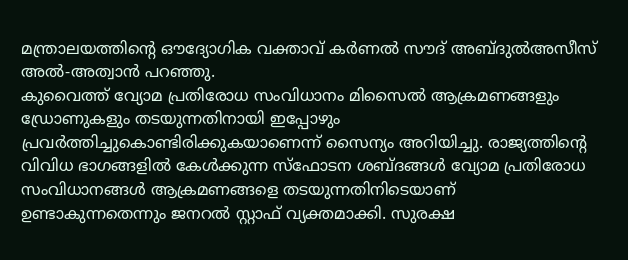മന്ത്രാലയത്തിന്റെ ഔദ്യോഗിക വക്താവ് കർണൽ സൗദ് അബ്ദുൽഅസീസ് അൽ-അത്വാൻ പറഞ്ഞു.
കുവൈത്ത് വ്യോമ പ്രതിരോധ സംവിധാനം മിസൈൽ ആക്രമണങ്ങളും ഡ്രോണുകളും തടയുന്നതിനായി ഇപ്പോഴും പ്രവർത്തിച്ചുകൊണ്ടിരിക്കുകയാണെന്ന് സൈന്യം അറിയിച്ചു. രാജ്യത്തിന്റെ വിവിധ ഭാഗങ്ങളിൽ കേൾക്കുന്ന സ്ഫോടന ശബ്ദങ്ങൾ വ്യോമ പ്രതിരോധ സംവിധാനങ്ങൾ ആക്രമണങ്ങളെ തടയുന്നതിനിടെയാണ് ഉണ്ടാകുന്നതെന്നും ജനറൽ സ്റ്റാഫ് വ്യക്തമാക്കി. സുരക്ഷ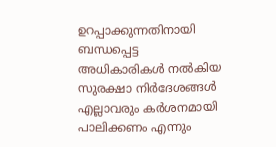ഉറപ്പാക്കുന്നതിനായി ബന്ധപ്പെട്ട അധികാരികൾ നൽകിയ സുരക്ഷാ നിർദേശങ്ങൾ എല്ലാവരും കർശനമായി പാലിക്കണം എന്നും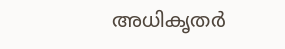അധികൃതർ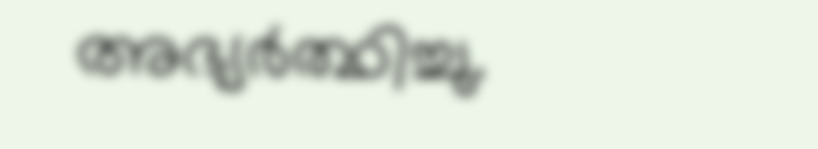അഭ്യർത്ഥിച്ചു.